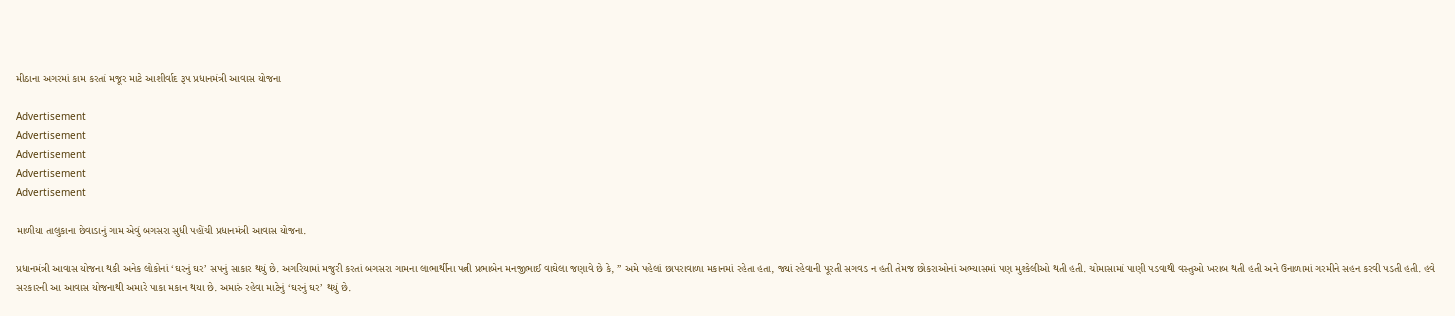મીઠાના અગરમાં કામ કરતાં મજૂર માટે આશીર્વાદ રૂપ પ્રધાનમંત્રી આવાસ યોજના

Advertisement
Advertisement
Advertisement
Advertisement
Advertisement

માળીયા તાલુકાના છેવાડાનું ગામ એવું બગસરા સુધી પહોંચી પ્રધાનમંત્રી આવાસ યોજના.

પ્રધાનમંત્રી આવાસ યોજના થકી અનેક લોકોનાં ‘ઘરનું ઘર’ સપનું સાકાર થયું છે. અગરિયામાં મજુરી કરતાં બગસરા ગામના લાભાર્થીના પત્ની પ્રભાબેન મનજીભાઈ વાઘેલા જણાવે છે કે, ” અમે પહેલાં છાપરાવાળા મકાનમાં રહેતા હતા, જ્યાં રહેવાની પૂરતી સગવડ ન હતી તેમજ છોકરાઓનાં અભ્યાસમાં પણ મુશ્કેલીઓ થતી હતી. ચોમાસામાં પાણી પડવાથી વસ્તુઓ ખરાબ થતી હતી અને ઉનાળામાં ગરમીને સહન કરવી પડતી હતી. હવે સરકારની આ આવાસ યોજનાથી અમારે પાકા મકાન થયા છે. અમારું રહેવા માટેનું ‘ઘરનું ઘર’ થયું છે.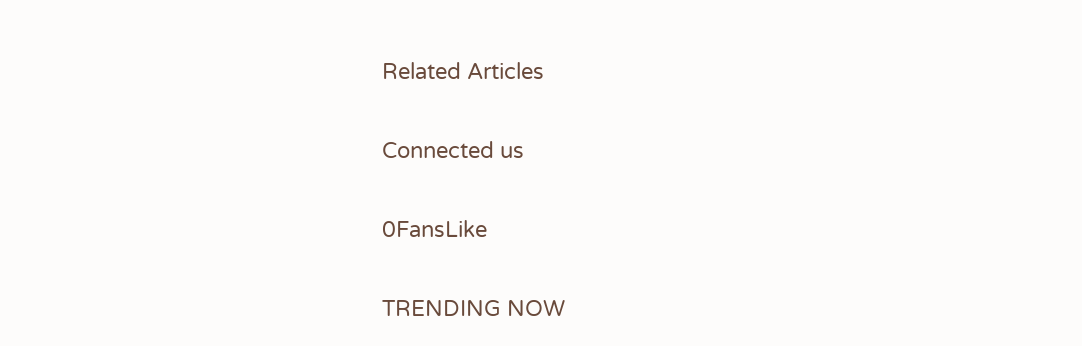Related Articles

Connected us

0FansLike

TRENDING NOW